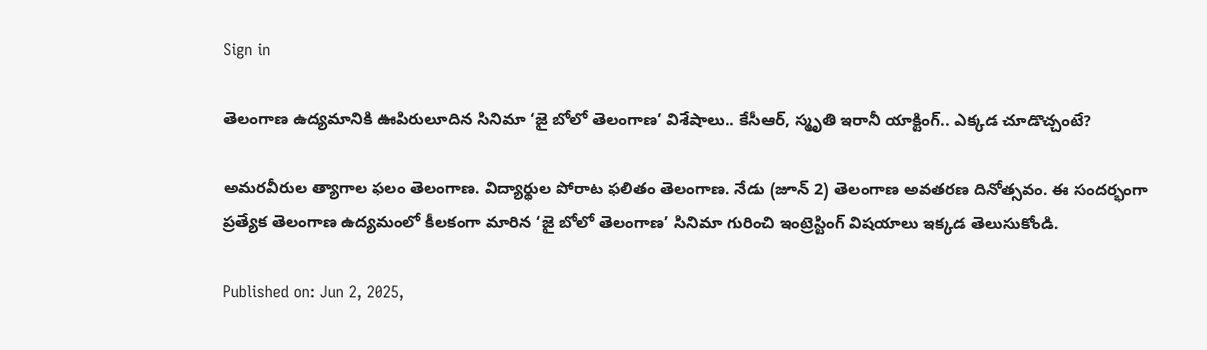Sign in

తెలంగాణ ఉద్యమానికి ఊపిరులూదిన సినిమా ‘జై బోలో తెలంగాణ’ విశేషాలు.. కేసీఆర్, స్మృతి ఇరానీ యాక్టింగ్.. ఎక్కడ చూడొచ్చంటే?

అమరవీరుల త్యాగాల ఫలం తెలంగాణ. విద్యార్థుల పోరాట ఫలితం తెలంగాణ. నేడు (జూన్ 2) తెలంగాణ అవతరణ దినోత్సవం. ఈ సందర్భంగా ప్రత్యేక తెలంగాణ ఉద్యమంలో కీలకంగా మారిన ‘జై బోలో తెలంగాణ’ సినిమా గురించి ఇంట్రెస్టింగ్ విషయాలు ఇక్కడ తెలుసుకోండి.

Published on: Jun 2, 2025,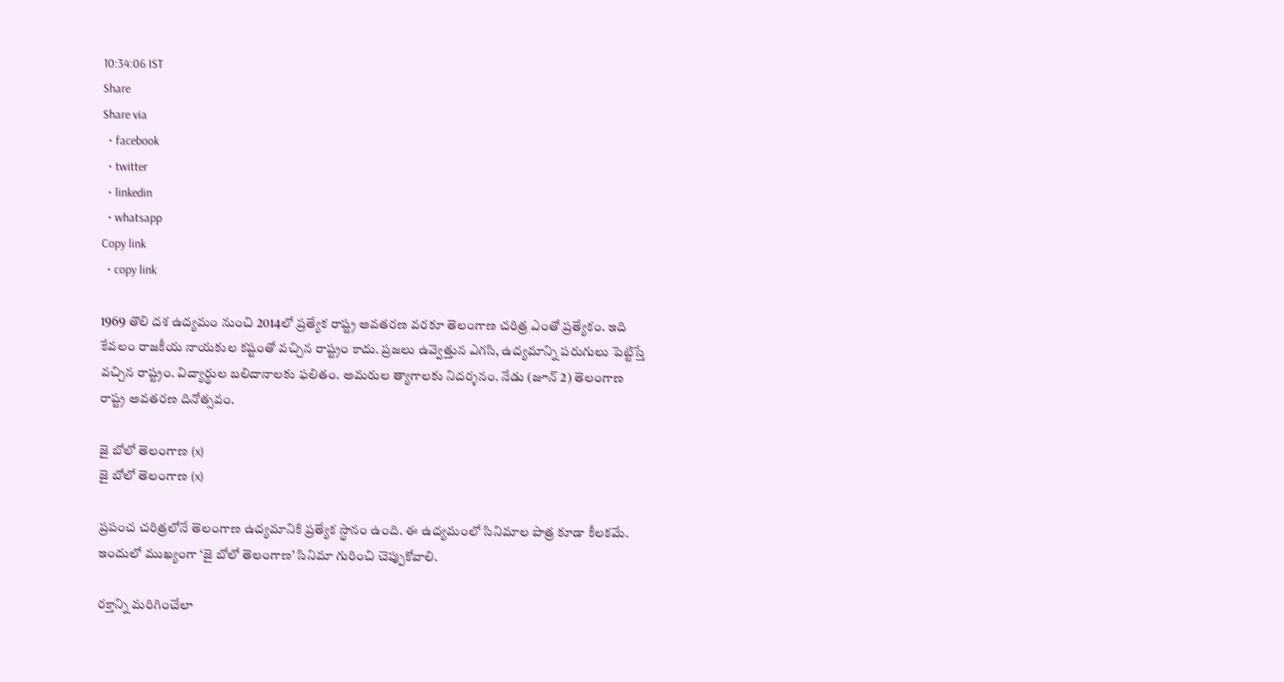10:34:06 IST
Share
Share via
  • facebook
  • twitter
  • linkedin
  • whatsapp
Copy link
  • copy link

1969 తొలి దశ ఉద్యమం నుంచి 2014లో ప్రత్యేక రాష్ట్ర అవతరణ వరకూ తెలంగాణ చరిత్ర ఎంతో ప్రత్యేకం. ఇది కేవలం రాజకీయ నాయకుల కష్టంతో వచ్చిన రాష్ట్రం కాదు. ప్రజలు ఉవ్వెత్తున ఎగసి, ఉద్యమాన్ని పరుగులు పెట్టిస్తే వచ్చిన రాష్ట్రం. విద్యార్థుల బలిదానాలకు ఫలితం. అమరుల త్యాగాలకు నిదర్శనం. నేడు (జూన్ 2) తెలంగాణ రాష్ట్ర అవతరణ దినోత్సవం.

జై బోలో తెలంగాణ (x)
జై బోలో తెలంగాణ (x)

ప్రపంచ చరిత్రలోనే తెలంగాణ ఉద్యమానికి ప్రత్యేక స్థానం ఉంది. ఈ ఉద్యమంలో సినిమాల పాత్ర కూడా కీలకమే. ఇందులో ముఖ్యంగా ‘జై బోలో తెలంగాణ’ సినిమా గురించి చెప్పుకోవాలి.

రక్తాన్ని మరిగించేలా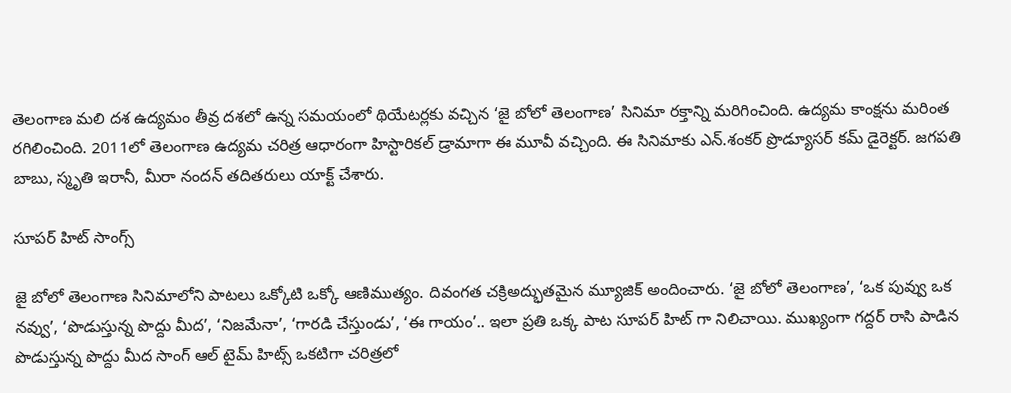తెలంగాణ మలి దశ ఉద్యమం తీవ్ర దశలో ఉన్న సమయంలో థియేటర్లకు వచ్చిన ‘జై బోలో తెలంగాణ’ సినిమా రక్తాన్ని మరిగించింది. ఉద్యమ కాంక్షను మరింత రగిలించింది. 2011లో తెలంగాణ ఉద్యమ చరిత్ర ఆధారంగా హిస్టారికల్ డ్రామాగా ఈ మూవీ వచ్చింది. ఈ సినిమాకు ఎన్.శంకర్ ప్రొడ్యూసర్ కమ్ డైరెక్టర్. జగపతి బాబు, స్మృతి ఇరానీ, మీరా నందన్ తదితరులు యాక్ట్ చేశారు.

సూపర్ హిట్ సాంగ్స్

జై బోలో తెలంగాణ సినిమాలోని పాటలు ఒక్కోటి ఒక్కో ఆణిముత్యం. దివంగత చక్రిఅద్భుతమైన మ్యూజిక్ అందించారు. ‘జై బోలో తెలంగాణ’, ‘ఒక పువ్వు ఒక నవ్వు’, ‘పొడుస్తున్న పొద్దు మీద’, ‘నిజమేనా’, ‘గారడి చేస్తుండు’, ‘ఈ గాయం’.. ఇలా ప్రతి ఒక్క పాట సూపర్ హిట్ గా నిలిచాయి. ముఖ్యంగా గద్దర్ రాసి పాడిన పొడుస్తున్న పొద్దు మీద సాంగ్ ఆల్ టైమ్ హిట్స్ ఒకటిగా చరిత్రలో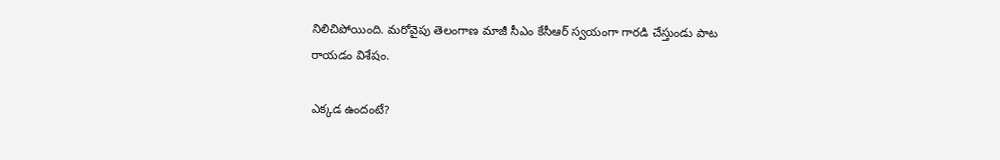నిలిచిపోయింది. మరోవైపు తెలంగాణ మాజీ సీఎం కేసీఆర్ స్వయంగా గారడి చేస్తుండు పాట రాయడం విశేషం.

ఎక్కడ ఉందంటే?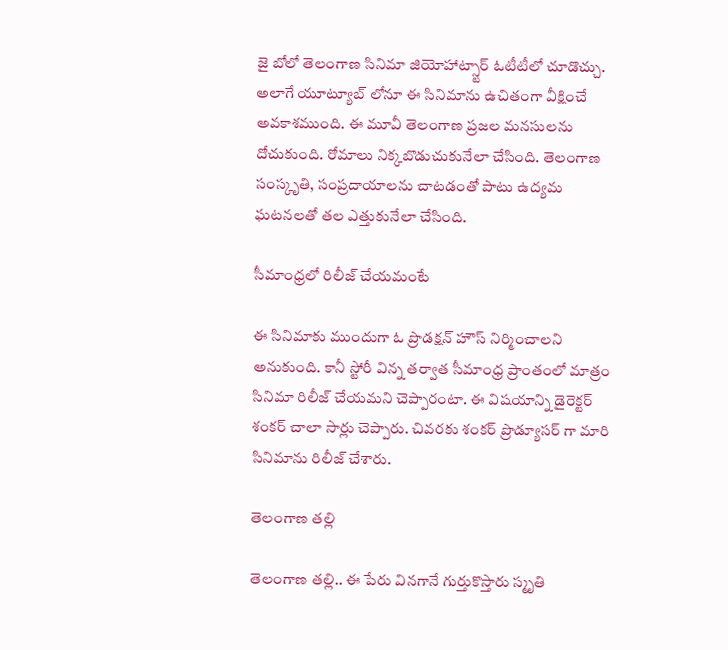జై బోలో తెలంగాణ సినిమా జియోహాట్స్టార్ ఓటీటీలో చూడొచ్చు. అలాగే యూట్యూబ్ లోనూ ఈ సినిమాను ఉచితంగా వీక్షించే అవకాశముంది. ఈ మూవీ తెలంగాణ ప్రజల మనసులను దోచుకుంది. రోమాలు నిక్కబొడుచుకునేలా చేసింది. తెలంగాణ సంస్కృతి, సంప్రదాయాలను చాటడంతో పాటు ఉద్యమ ఘటనలతో తల ఎత్తుకునేలా చేసింది.

సీమాంధ్రలో రిలీజ్ చేయమంటే

ఈ సినిమాకు ముందుగా ఓ ప్రొడక్షన్ హౌస్ నిర్మించాలని అనుకుంది. కానీ స్టోరీ విన్న తర్వాత సీమాంధ్ర ప్రాంతంలో మాత్రం సినిమా రిలీజ్ చేయమని చెప్పారంటా. ఈ విషయాన్ని డైరెక్టర్ శంకర్ చాలా సార్లు చెప్పారు. చివరకు శంకర్ ప్రొడ్యూసర్ గా మారి సినిమాను రిలీజ్ చేశారు.

తెలంగాణ తల్లి

తెలంగాణ తల్లి.. ఈ పేరు వినగానే గుర్తుకొస్తారు స్మృతి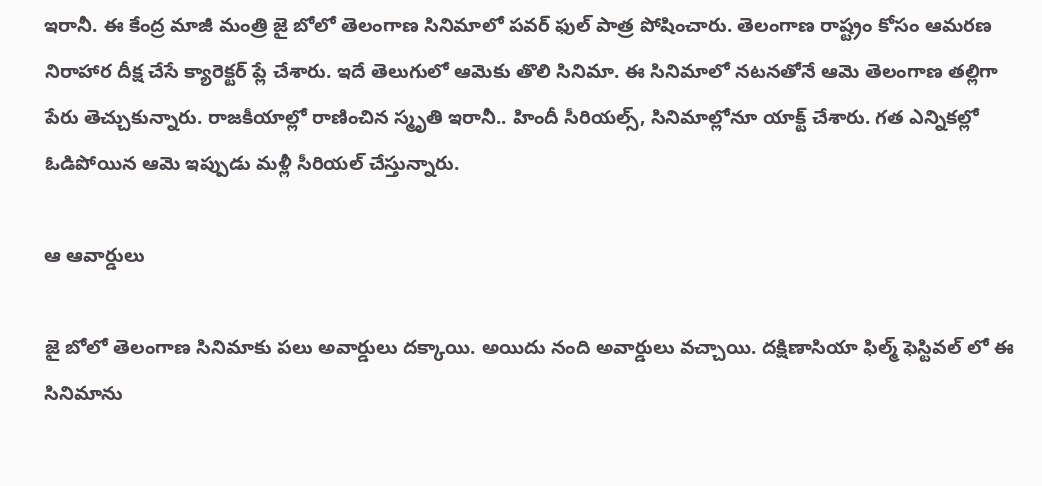ఇరానీ. ఈ కేంద్ర మాజీ మంత్రి జై బోలో తెలంగాణ సినిమాలో పవర్ ఫుల్ పాత్ర పోషించారు. తెలంగాణ రాష్ట్రం కోసం ఆమరణ నిరాహార దీక్ష చేసే క్యారెక్టర్ ప్లే చేశారు. ఇదే తెలుగులో ఆమెకు తొలి సినిమా. ఈ సినిమాలో నటనతోనే ఆమె తెలంగాణ తల్లిగా పేరు తెచ్చుకున్నారు. రాజకీయాల్లో రాణించిన స్మృతి ఇరానీ.. హిందీ సీరియల్స్, సినిమాల్లోనూ యాక్ట్ చేశారు. గత ఎన్నికల్లో ఓడిపోయిన ఆమె ఇప్పుడు మళ్లీ సీరియల్ చేస్తున్నారు.

ఆ ఆవార్డులు

జై బోలో తెలంగాణ సినిమాకు పలు అవార్డులు దక్కాయి. అయిదు నంది అవార్డులు వచ్చాయి. దక్షిణాసియా ఫిల్మ్ ఫెస్టివల్ లో ఈ సినిమాను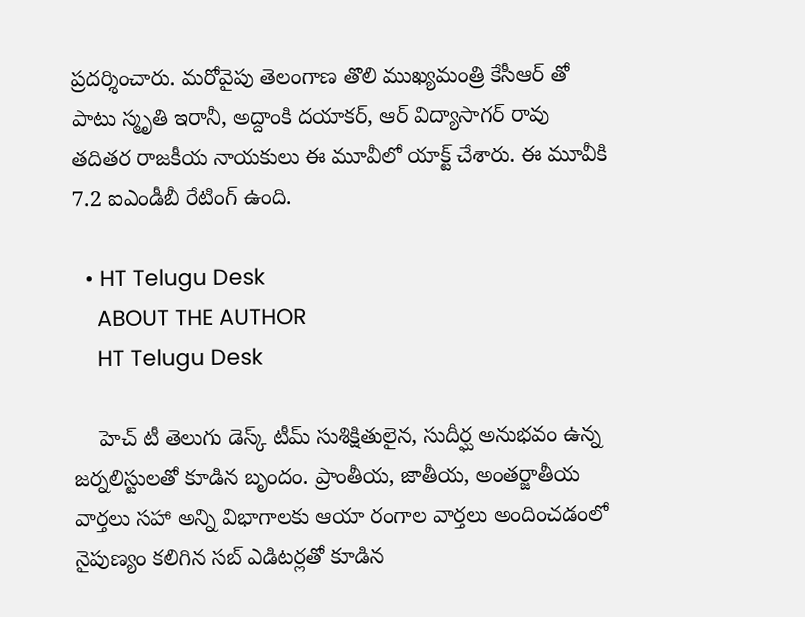ప్రదర్శించారు. మరోవైపు తెలంగాణ తొలి ముఖ్యమంత్రి కేసీఆర్ తో పాటు స్మృతి ఇరానీ, అద్దాంకి దయాకర్, ఆర్ విద్యాసాగర్ రావు తదితర రాజకీయ నాయకులు ఈ మూవీలో యాక్ట్ చేశారు. ఈ మూవీకి 7.2 ఐఎండీబీ రేటింగ్ ఉంది.

  • HT Telugu Desk
    ABOUT THE AUTHOR
    HT Telugu Desk

    హెచ్ టీ తెలుగు డెస్క్ టీమ్ సుశిక్షితులైన, సుదీర్ఘ అనుభవం ఉన్న జర్నలిస్టులతో కూడిన బృందం. ప్రాంతీయ, జాతీయ, అంతర్జాతీయ వార్తలు సహా అన్ని విభాగాలకు ఆయా రంగాల వార్తలు అందించడంలో నైపుణ్యం కలిగిన సబ్ ఎడిటర్లతో కూడిన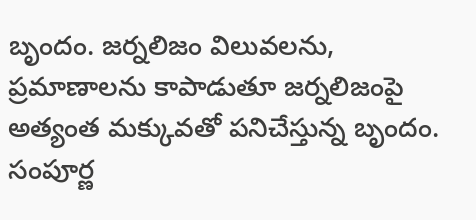బృందం. జర్నలిజం విలువలను, ప్రమాణాలను కాపాడుతూ జర్నలిజంపై అత్యంత మక్కువతో పనిచేస్తున్న బృందం. సంపూర్ణ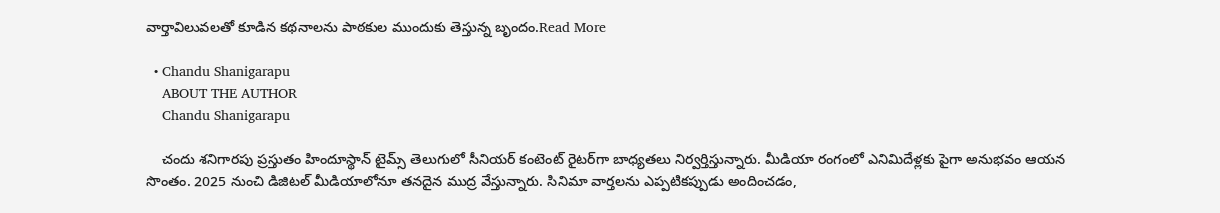వార్తావిలువలతో కూడిన కథనాలను పాఠకుల ముందుకు తెస్తున్న బృందం.Read More

  • Chandu Shanigarapu
    ABOUT THE AUTHOR
    Chandu Shanigarapu

    చందు శనిగారపు ప్రస్తుతం హిందూస్థాన్ టైమ్స్ తెలుగులో సీనియర్ కంటెంట్ రైట‌ర్‌గా బాధ్యతలు నిర్వర్తిస్తున్నారు. మీడియా రంగంలో ఎనిమిదేళ్లకు పైగా అనుభవం ఆయన సొంతం. 2025 నుంచి డిజిటల్ మీడియాలోనూ తనదైన ముద్ర వేస్తున్నారు. సినిమా వార్తలను ఎప్పటికప్పుడు అందించడం,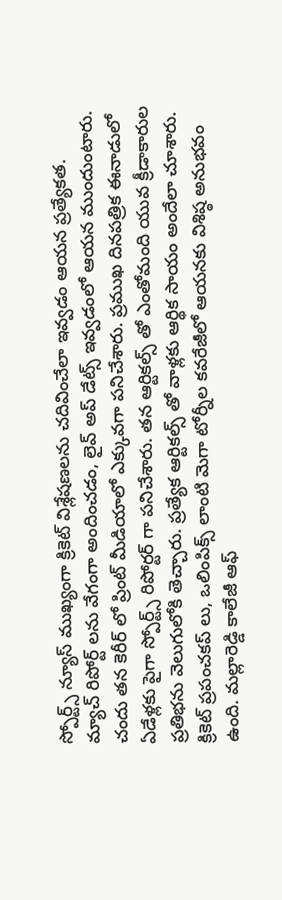స్పోర్ట్స్ న్యూస్ ముఖ్యంగా క్రికెట్ విశ్లేషణలను చదివించేలా ఇవ్వడం ఆయన ప్రత్యేకత. మ్యాచ్ రిపోర్ట్ లను వేగంగా అందించడం, లైవ్ అప్ డేట్స్ ఇవ్వడంలో ఆయన ముందుంటారు. చందు తన కెరీర్ లో ప్రింట్ మీడియాలో ఎక్కువగా పనిచేశారు. ప్రముఖ దినపత్రిక ఈనాడులో ఏడేళ్లకు పైగా స్పోర్ట్స్ రిపోర్టర్ గా పనిచేశారు. తన ఆర్టికల్స్ తో ఎంతోమంది యువ క్రీడాకారుల ప్రతిభను వెలుగులోకి తెచ్చారు. ప్రత్యేక ఆర్టికల్స్ తో వాళ్లకు ఆర్థిక సాయం అందేలా చూశారు. క్రికెట్ ప్రపంచకప్ లు, ఒలింపిక్స్ లాంటి మెగా టోర్నీల కవరేజీలో ఆయనకు విశిష్ఠ అనుభవం ఉంది. మల్లారెడ్డి కాలేజీ ఆఫ్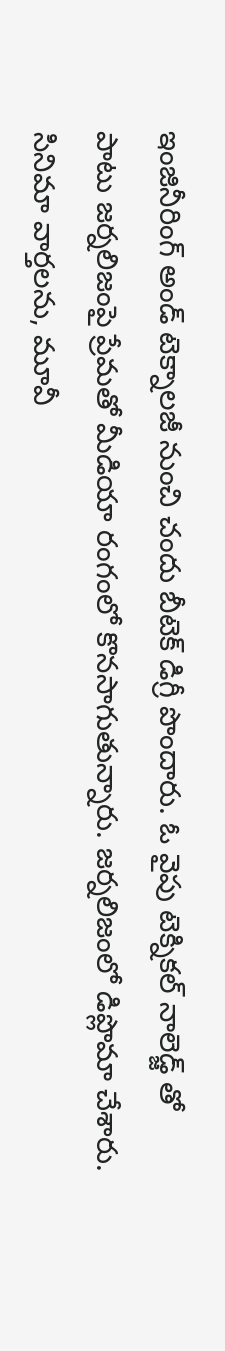ఇంజినీరింగ్ అండ్ టెక్నాలజీ నుంచి చందు బీటెక్ డిగ్రీ పొందారు. ఓ వైపు టెక్నికల్ నాలెడ్జ్ తో పాటు జర్నలిజంపై ప్రేమతో మీడియా రంగంలో కొనసాగుతున్నారు. జర్నలిజంలో డిప్లొమా చేశారు. సినిమా వార్తలను, మూవీ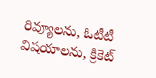రివ్యూలను, ఓటీటీ విషయాలను, క్రికెట్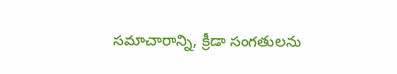సమాచారాన్ని, క్రీడా సంగతులను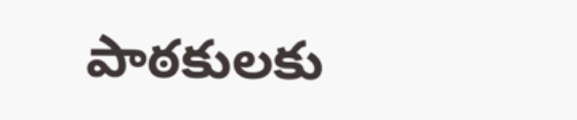పాఠకులకు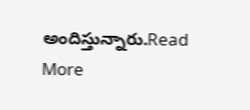అందిస్తున్నారు.Read More